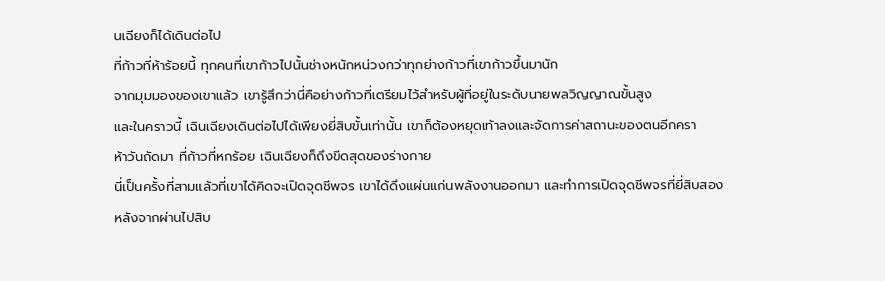นเฉียงก็ได้เดินต่อไป
ที่ก้าวที่ห้าร้อยนี้ ทุกคนที่เขาก้าวไปนั้นช่างหนักหน่วงกว่าทุกย่างก้าวที่เขาก้าวขึ้นมานัก
จากมุมมองของเขาแล้ว เขารู้สึกว่านี่คือย่างก้าวที่เตรียมไว้สำหรับผู้ที่อยู่ในระดับนายพลวิญญาณขั้นสูง
และในคราวนี้ เฉินเฉียงเดินต่อไปได้เพียงยี่สิบขั้นเท่านั้น เขาก็ต้องหยุดเท้าลงและจัดการค่าสถานะของตนอีกครา
ห้าวันถัดมา ที่ก้าวที่หกร้อย เฉินเฉียงก็ถึงขีดสุดของร่างกาย
นี่เป็นครั้งที่สามแล้วที่เขาได้คิดจะเปิดจุดชีพจร เขาได้ดึงแผ่นแก่นพลังงานออกมา และทำการเปิดจุดชีพจรที่ยี่สิบสอง
หลังจากผ่านไปสิบ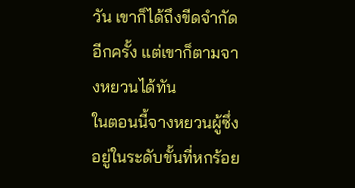วัน เขาก็ได้ถึงขีดจำกัดอีกครั้ง แต่เขาก็ตามจางหยวนได้ทัน
ในตอนนี้จางหยวนผู้ซึ่งอยู่ในระดับขั้นที่หกร้อย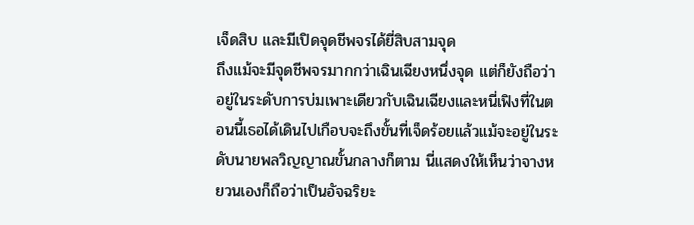เจ็ดสิบ และมีเปิดจุดชีพจรได้ยี่สิบสามจุด
ถึงแม้จะมีจุดชีพจรมากกว่าเฉินเฉียงหนึ่งจุด แต่ก็ยังถือว่าอยู่ในระดับการบ่มเพาะเดียวกับเฉินเฉียงและหนี่เฟิงที่ในตอนนี้เธอได้เดินไปเกือบจะถึงขั้นที่เจ็ดร้อยแล้วแม้จะอยู่ในระดับนายพลวิญญาณขั้นกลางก็ตาม นี่แสดงให้เห็นว่าจางหยวนเองก็ถือว่าเป็นอัจฉริยะ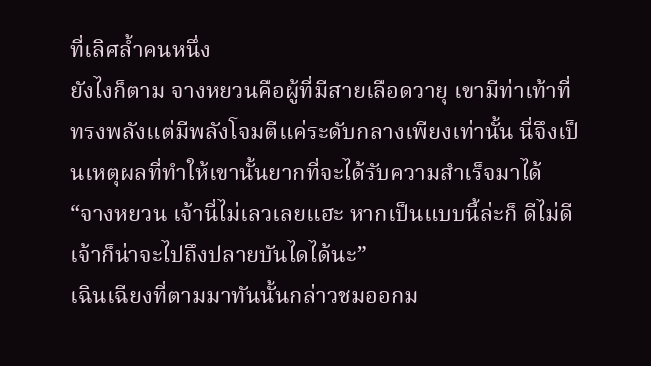ที่เลิศล้ำคนหนึ่ง
ยังไงก็ตาม จางหยวนคือผู้ที่มีสายเลือดวายุ เขามีท่าเท้าที่ทรงพลังแต่มีพลังโจมตีแค่ระดับกลางเพียงเท่านั้น นี่จึงเป็นเหตุผลที่ทำให้เขานั้นยากที่จะได้รับความสำเร็จมาได้
“จางหยวน เจ้านี่ไม่เลวเลยแฮะ หากเป็นแบบนี้ล่ะก็ ดีไม่ดีเจ้าก็น่าจะไปถึงปลายบันไดได้นะ”
เฉินเฉียงที่ตามมาทันนั้นกล่าวชมออกม